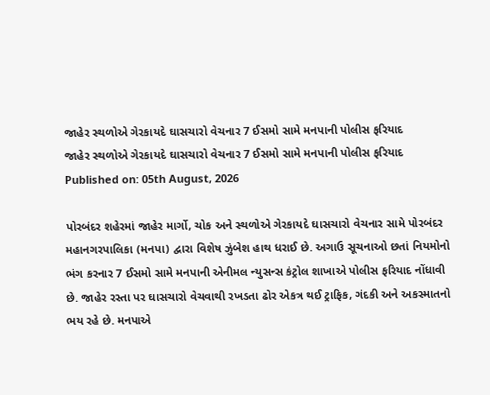જાહેર સ્થળોએ ગેરકાયદે ઘાસચારો વેચનાર 7 ઈસમો સામે મનપાની પોલીસ ફરિયાદ
જાહેર સ્થળોએ ગેરકાયદે ઘાસચારો વેચનાર 7 ઈસમો સામે મનપાની પોલીસ ફરિયાદ
Published on: 05th August, 2026

પોરબંદર શહેરમાં જાહેર માર્ગો, ચોક અને સ્થળોએ ગેરકાયદે ઘાસચારો વેચનાર સામે પોરબંદર મહાનગરપાલિકા (મનપા) દ્વારા વિશેષ ઝુંબેશ હાથ ધરાઈ છે. અગાઉ સૂચનાઓ છતાં નિયમોનો ભંગ કરનાર 7 ઈસમો સામે મનપાની એનીમલ ન્યુસન્સ કંટ્રોલ શાખાએ પોલીસ ફરિયાદ નોંધાવી છે. જાહેર રસ્તા પર ઘાસચારો વેચવાથી રખડતા ઢોર એકત્ર થઈ ટ્રાફિક, ગંદકી અને અકસ્માતનો ભય રહે છે. મનપાએ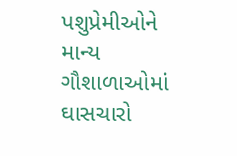પશુપ્રેમીઓને માન્ય ગૌશાળાઓમાં ઘાસચારો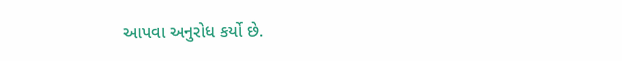આપવા અનુરોધ કર્યો છે.